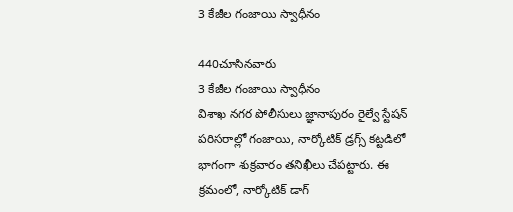3 కేజీల గంజాయి స్వాధీనం

440చూసినవారు
3 కేజీల గంజాయి స్వాధీనం
విశాఖ నగర పోలీసులు జ్ఞానాపురం రైల్వే స్టేషన్ పరిసరాల్లో గంజాయి, నార్కోటిక్ డ్రగ్స్ కట్టడిలో భాగంగా శుక్రవారం తనిఖీలు చేపట్టారు. ఈ క్రమంలో, నార్కోటిక్ డాగ్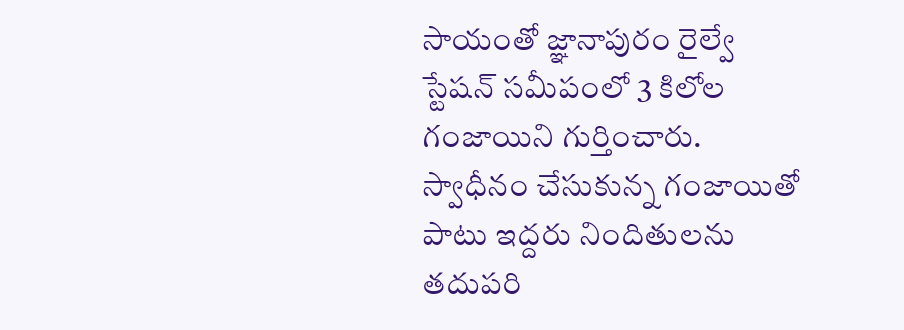సాయంతో జ్ఞానాపురం రైల్వే స్టేషన్ సమీపంలో 3 కిలోల గంజాయిని గుర్తించారు. స్వాధీనం చేసుకున్న గంజాయితో పాటు ఇద్దరు నిందితులను తదుపరి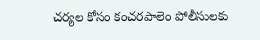చర్యల కోసం కంచరపాలెం పోలీసులకు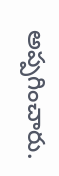అప్పగించారు.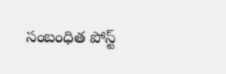సంబంధిత పోస్ట్